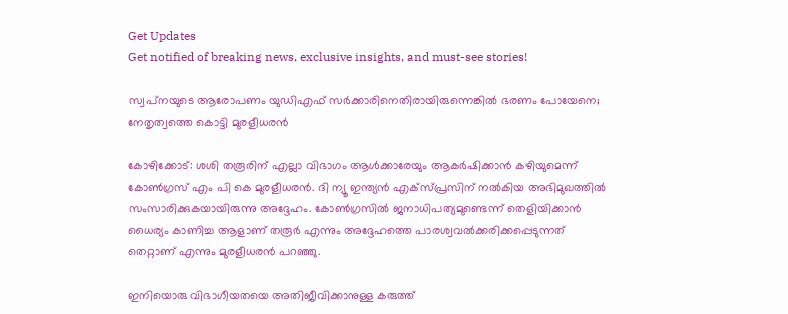Get Updates
Get notified of breaking news, exclusive insights, and must-see stories!

സ്വപ്‌നയുടെ ആരോപണം യുഡിഎഫ് സര്‍ക്കാരിനെതിരായിരുന്നെങ്കില്‍ ഭരണം പോയേനെ; നേതൃത്വത്തെ കൊട്ടി മുരളീധരന്‍

കോഴിക്കോട്: ശശി തരൂരിന് എല്ലാ വിഭാഗം ആള്‍ക്കാരേയും ആകര്‍ഷിക്കാന്‍ കഴിയുമെന്ന് കോണ്‍ഗ്രസ് എം പി കെ മുരളീധരന്‍. ദി ന്യൂ ഇന്ത്യന്‍ എക്‌സ്പ്രസിന് നല്‍കിയ അഭിമുഖത്തില്‍ സംസാരിക്കുകയായിരുന്നു അദ്ദേഹം. കോണ്‍ഗ്രസില്‍ ജനാധിപത്യമുണ്ടെന്ന് തെളിയിക്കാന്‍ ധൈര്യം കാണിച്ച ആളാണ് തരൂര്‍ എന്നും അദ്ദേഹത്തെ പാരശ്വവല്‍ക്കരിക്കപ്പെടുന്നത് തെറ്റാണ് എന്നും മുരളീധരന്‍ പറഞ്ഞു.

ഇനിയൊരു വിഭാഗീയതയെ അതിജീവിക്കാനുള്ള കരുത്ത്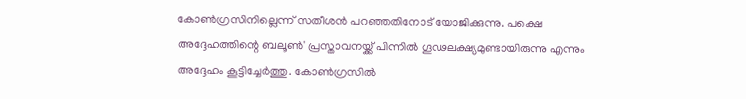കോണ്‍ഗ്രസിനില്ലെന്ന് സതീശന്‍ പറഞ്ഞതിനോട് യോജിക്കുന്നു. പക്ഷെ അദ്ദേഹത്തിന്റെ ബലൂണ്‍' പ്രസ്താവനയ്ക്ക് പിന്നില്‍ ഗൂഢലക്ഷ്യമുണ്ടായിരുന്നു എന്നും അദ്ദേഹം കൂട്ടിച്ചേര്‍ത്തു. കോണ്‍ഗ്രസില്‍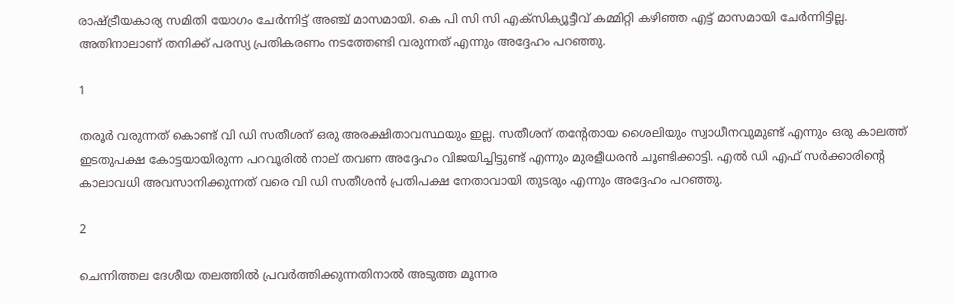രാഷ്ട്രീയകാര്യ സമിതി യോഗം ചേര്‍ന്നിട്ട് അഞ്ച് മാസമായി. കെ പി സി സി എക്സിക്യൂട്ടീവ് കമ്മിറ്റി കഴിഞ്ഞ എട്ട് മാസമായി ചേര്‍ന്നിട്ടില്ല. അതിനാലാണ് തനിക്ക് പരസ്യ പ്രതികരണം നടത്തേണ്ടി വരുന്നത് എന്നും അദ്ദേഹം പറഞ്ഞു.

1

തരൂര്‍ വരുന്നത് കൊണ്ട് വി ഡി സതീശന് ഒരു അരക്ഷിതാവസ്ഥയും ഇല്ല. സതീശന് തന്റേതായ ശൈലിയും സ്വാധീനവുമുണ്ട് എന്നും ഒരു കാലത്ത് ഇടതുപക്ഷ കോട്ടയായിരുന്ന പറവൂരില്‍ നാല് തവണ അദ്ദേഹം വിജയിച്ചിട്ടുണ്ട് എന്നും മുരളീധരന്‍ ചൂണ്ടിക്കാട്ടി. എല്‍ ഡി എഫ് സര്‍ക്കാരിന്റെ കാലാവധി അവസാനിക്കുന്നത് വരെ വി ഡി സതീശന്‍ പ്രതിപക്ഷ നേതാവായി തുടരും എന്നും അദ്ദേഹം പറഞ്ഞു.

2

ചെന്നിത്തല ദേശീയ തലത്തില്‍ പ്രവര്‍ത്തിക്കുന്നതിനാല്‍ അടുത്ത മൂന്നര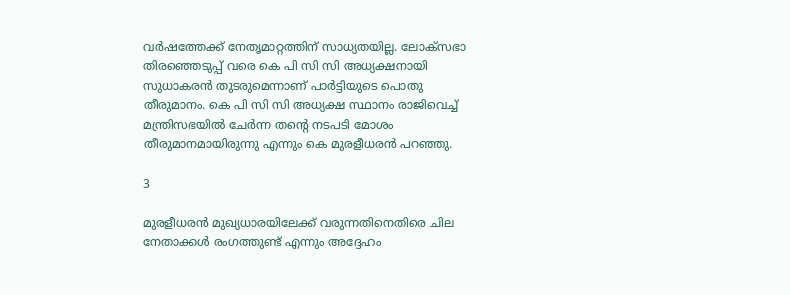വര്‍ഷത്തേക്ക് നേതൃമാറ്റത്തിന് സാധ്യതയില്ല. ലോക്സഭാ തിരഞ്ഞെടുപ്പ് വരെ കെ പി സി സി അധ്യക്ഷനായി സുധാകരന്‍ തുടരുമെന്നാണ് പാര്‍ട്ടിയുടെ പൊതു തീരുമാനം. കെ പി സി സി അധ്യക്ഷ സ്ഥാനം രാജിവെച്ച് മന്ത്രിസഭയില്‍ ചേര്‍ന്ന തന്റെ നടപടി മോശം തീരുമാനമായിരുന്നു എന്നും കെ മുരളീധരന്‍ പറഞ്ഞു.

3

മുരളീധരന്‍ മുഖ്യധാരയിലേക്ക് വരുന്നതിനെതിരെ ചില നേതാക്കള്‍ രംഗത്തുണ്ട് എന്നും അദ്ദേഹം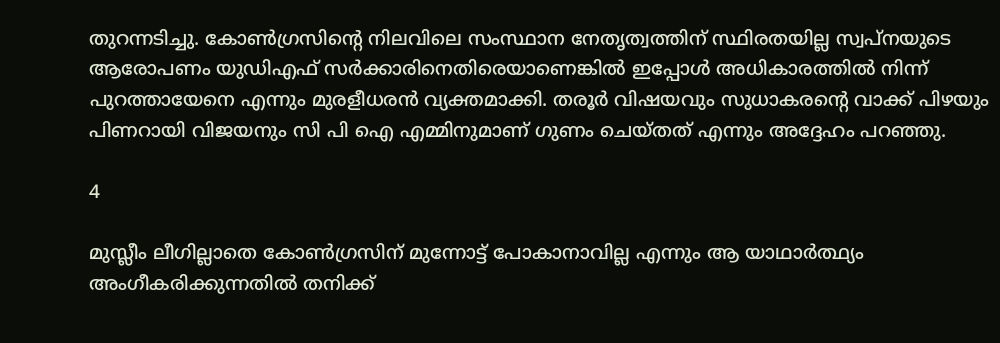തുറന്നടിച്ചു. കോണ്‍ഗ്രസിന്റെ നിലവിലെ സംസ്ഥാന നേതൃത്വത്തിന് സ്ഥിരതയില്ല സ്വപ്നയുടെ ആരോപണം യുഡിഎഫ് സര്‍ക്കാരിനെതിരെയാണെങ്കില്‍ ഇപ്പോള്‍ അധികാരത്തില്‍ നിന്ന് പുറത്തായേനെ എന്നും മുരളീധരന്‍ വ്യക്തമാക്കി. തരൂര്‍ വിഷയവും സുധാകരന്റെ വാക്ക് പിഴയും പിണറായി വിജയനും സി പി ഐ എമ്മിനുമാണ് ഗുണം ചെയ്തത് എന്നും അദ്ദേഹം പറഞ്ഞു.

4

മുസ്ലീം ലീഗില്ലാതെ കോണ്‍ഗ്രസിന് മുന്നോട്ട് പോകാനാവില്ല എന്നും ആ യാഥാര്‍ത്ഥ്യം അംഗീകരിക്കുന്നതില്‍ തനിക്ക്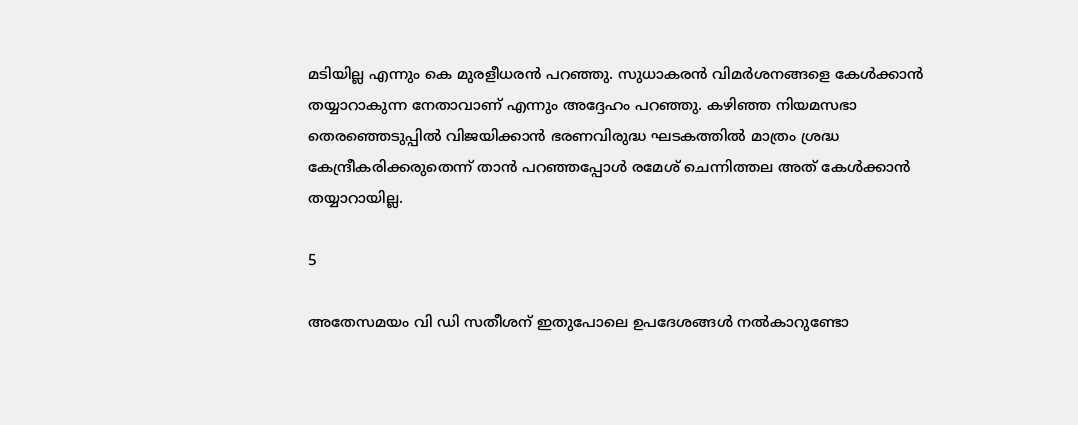മടിയില്ല എന്നും കെ മുരളീധരന്‍ പറഞ്ഞു. സുധാകരന്‍ വിമര്‍ശനങ്ങളെ കേള്‍ക്കാന്‍ തയ്യാറാകുന്ന നേതാവാണ് എന്നും അദ്ദേഹം പറഞ്ഞു. കഴിഞ്ഞ നിയമസഭാ തെരഞ്ഞെടുപ്പില്‍ വിജയിക്കാന്‍ ഭരണവിരുദ്ധ ഘടകത്തില്‍ മാത്രം ശ്രദ്ധ കേന്ദ്രീകരിക്കരുതെന്ന് താന്‍ പറഞ്ഞപ്പോള്‍ രമേശ് ചെന്നിത്തല അത് കേള്‍ക്കാന്‍ തയ്യാറായില്ല.

5

അതേസമയം വി ഡി സതീശന് ഇതുപോലെ ഉപദേശങ്ങള്‍ നല്‍കാറുണ്ടോ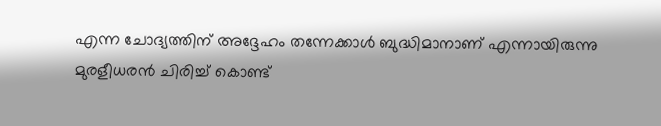എന്ന ചോദ്യത്തിന് അദ്ദേഹം തന്നേക്കാള്‍ ബുദ്ധിമാനാണ് എന്നായിരുന്നു മുരളീധരന്‍ ചിരിച്ച് കൊണ്ട്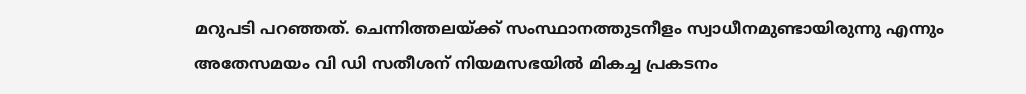മറുപടി പറഞ്ഞത്. ചെന്നിത്തലയ്ക്ക് സംസ്ഥാനത്തുടനീളം സ്വാധീനമുണ്ടായിരുന്നു എന്നും അതേസമയം വി ഡി സതീശന് നിയമസഭയില്‍ മികച്ച പ്രകടനം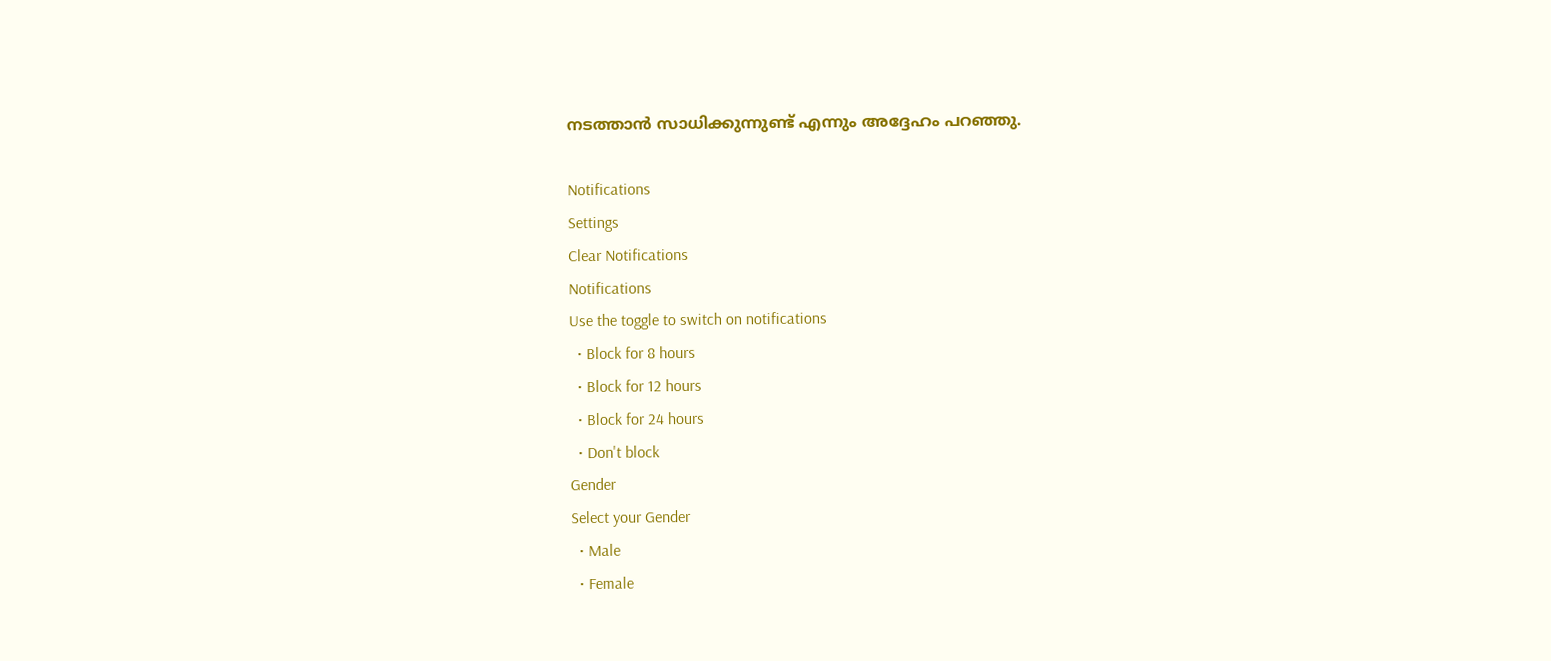നടത്താന്‍ സാധിക്കുന്നുണ്ട് എന്നും അദ്ദേഹം പറഞ്ഞു.

Notifications
Settings
Clear Notifications
Notifications
Use the toggle to switch on notifications
  • Block for 8 hours
  • Block for 12 hours
  • Block for 24 hours
  • Don't block
Gender
Select your Gender
  • Male
  • Female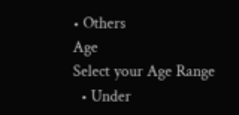• Others
Age
Select your Age Range
  • Under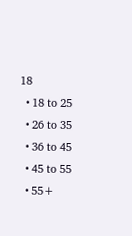18
  • 18 to 25
  • 26 to 35
  • 36 to 45
  • 45 to 55
  • 55+